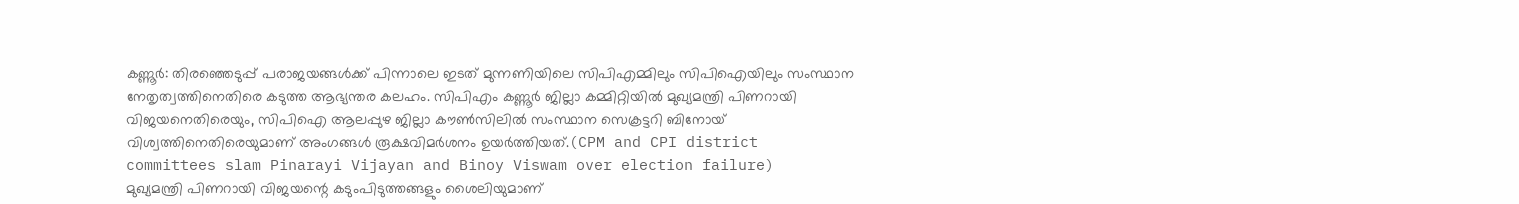കണ്ണൂർ: തിരഞ്ഞെടുപ്പ് പരാജയങ്ങൾക്ക് പിന്നാലെ ഇടത് മുന്നണിയിലെ സിപിഎമ്മിലും സിപിഐയിലും സംസ്ഥാന നേതൃത്വത്തിനെതിരെ കടുത്ത ആഭ്യന്തര കലഹം. സിപിഎം കണ്ണൂർ ജില്ലാ കമ്മിറ്റിയിൽ മുഖ്യമന്ത്രി പിണറായി വിജയനെതിരെയും, സിപിഐ ആലപ്പുഴ ജില്ലാ കൗൺസിലിൽ സംസ്ഥാന സെക്രട്ടറി ബിനോയ് വിശ്വത്തിനെതിരെയുമാണ് അംഗങ്ങൾ രൂക്ഷവിമർശനം ഉയർത്തിയത്.(CPM and CPI district committees slam Pinarayi Vijayan and Binoy Viswam over election failure)
മുഖ്യമന്ത്രി പിണറായി വിജയന്റെ കടുംപിടുത്തങ്ങളും ശൈലിയുമാണ്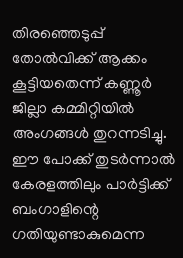തിരഞ്ഞെടുപ്പ് തോൽവിക്ക് ആക്കം കൂട്ടിയതെന്ന് കണ്ണൂർ ജില്ലാ കമ്മിറ്റിയിൽ അംഗങ്ങൾ തുറന്നടിച്ചു. ഈ പോക്ക് തുടർന്നാൽ കേരളത്തിലും പാർട്ടിക്ക് ബംഗാളിന്റെ ഗതിയുണ്ടാകുമെന്ന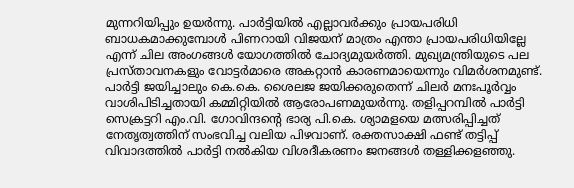മുന്നറിയിപ്പും ഉയർന്നു. പാർട്ടിയിൽ എല്ലാവർക്കും പ്രായപരിധി ബാധകമാക്കുമ്പോൾ പിണറായി വിജയന് മാത്രം എന്താ പ്രായപരിധിയില്ലേ എന്ന് ചില അംഗങ്ങൾ യോഗത്തിൽ ചോദ്യമുയർത്തി. മുഖ്യമന്ത്രിയുടെ പല പ്രസ്താവനകളും വോട്ടർമാരെ അകറ്റാൻ കാരണമായെന്നും വിമർശനമുണ്ട്.
പാർട്ടി ജയിച്ചാലും കെ.കെ. ശൈലജ ജയിക്കരുതെന്ന് ചിലർ മനഃപൂർവ്വം വാശിപിടിച്ചതായി കമ്മിറ്റിയിൽ ആരോപണമുയർന്നു. തളിപ്പറമ്പിൽ പാർട്ടി സെക്രട്ടറി എം.വി. ഗോവിന്ദൻ്റെ ഭാര്യ പി.കെ. ശ്യാമളയെ മത്സരിപ്പിച്ചത് നേതൃത്വത്തിന് സംഭവിച്ച വലിയ പിഴവാണ്. രക്തസാക്ഷി ഫണ്ട് തട്ടിപ്പ് വിവാദത്തിൽ പാർട്ടി നൽകിയ വിശദീകരണം ജനങ്ങൾ തള്ളിക്കളഞ്ഞു.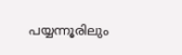പയ്യന്നൂരിലും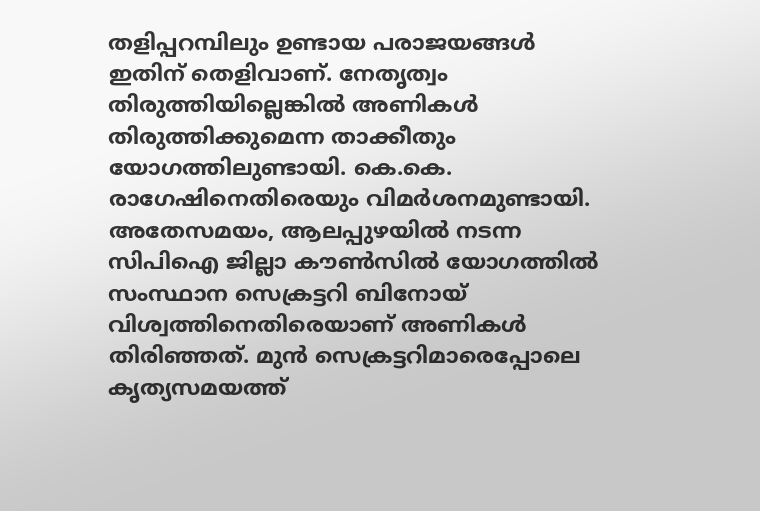തളിപ്പറമ്പിലും ഉണ്ടായ പരാജയങ്ങൾ ഇതിന് തെളിവാണ്. നേതൃത്വം തിരുത്തിയില്ലെങ്കിൽ അണികൾ തിരുത്തിക്കുമെന്ന താക്കീതും യോഗത്തിലുണ്ടായി. കെ.കെ. രാഗേഷിനെതിരെയും വിമർശനമുണ്ടായി.
അതേസമയം, ആലപ്പുഴയിൽ നടന്ന സിപിഐ ജില്ലാ കൗൺസിൽ യോഗത്തിൽ സംസ്ഥാന സെക്രട്ടറി ബിനോയ് വിശ്വത്തിനെതിരെയാണ് അണികൾ തിരിഞ്ഞത്. മുൻ സെക്രട്ടറിമാരെപ്പോലെ കൃത്യസമയത്ത്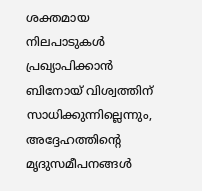ശക്തമായ നിലപാടുകൾ പ്രഖ്യാപിക്കാൻ ബിനോയ് വിശ്വത്തിന് സാധിക്കുന്നില്ലെന്നും, അദ്ദേഹത്തിന്റെ മൃദുസമീപനങ്ങൾ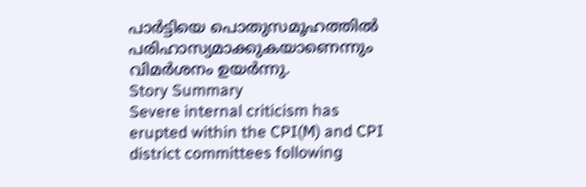പാർട്ടിയെ പൊതുസമൂഹത്തിൽ പരിഹാസ്യമാക്കുകയാണെന്നും വിമർശനം ഉയർന്നു.
Story Summary
Severe internal criticism has erupted within the CPI(M) and CPI district committees following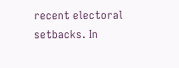recent electoral setbacks. In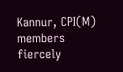Kannur, CPI(M) members fiercely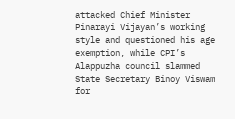attacked Chief Minister Pinarayi Vijayan’s working style and questioned his age exemption, while CPI’s Alappuzha council slammed State Secretary Binoy Viswam for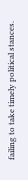failing to take timely political stances.